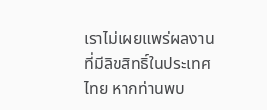เราไม่เผยแพร่ผลงานที่มีลิขสิทธิ์ในประเทศไทย หากท่านพบ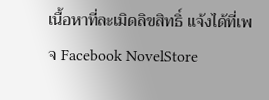เนื้อหาที่ละเมิดลิขสิทธิ์ แจ้งได้ที่เพจ Facebook NovelStore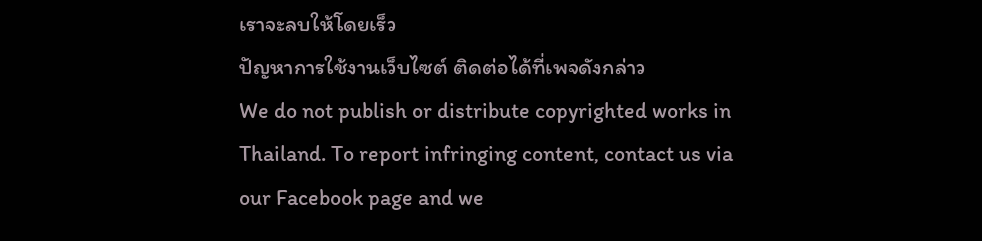เราจะลบให้โดยเร็ว
ปัญหาการใช้งานเว็บไซต์ ติดต่อได้ที่เพจดังกล่าว
We do not publish or distribute copyrighted works in Thailand. To report infringing content, contact us via our Facebook page and we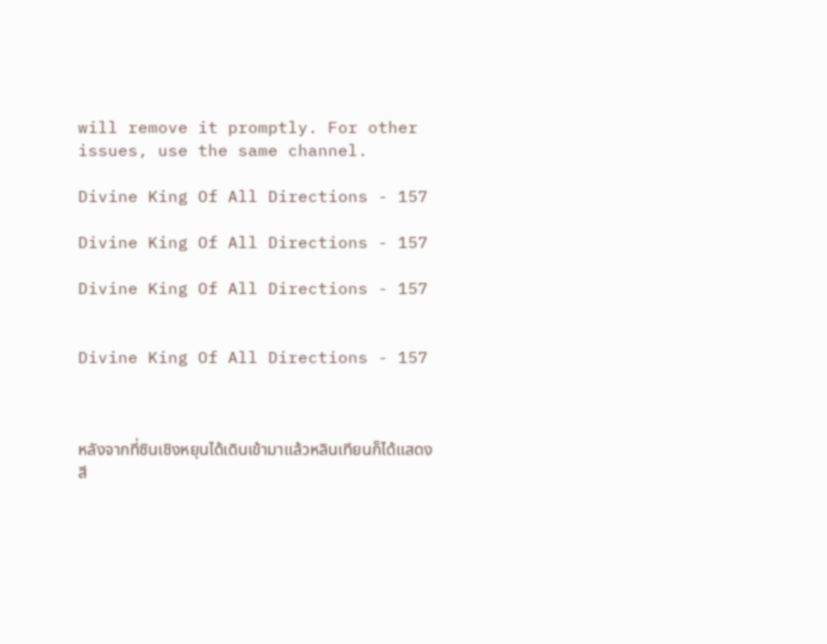will remove it promptly. For other issues, use the same channel.

Divine King Of All Directions - 157

Divine King Of All Directions - 157

Divine King Of All Directions - 157


Divine King Of All Directions - 157



หลังจากที่ซินเชิงหยุนได้เดินเข้ามาแล้วหลินเทียนก็ได้แสดงสี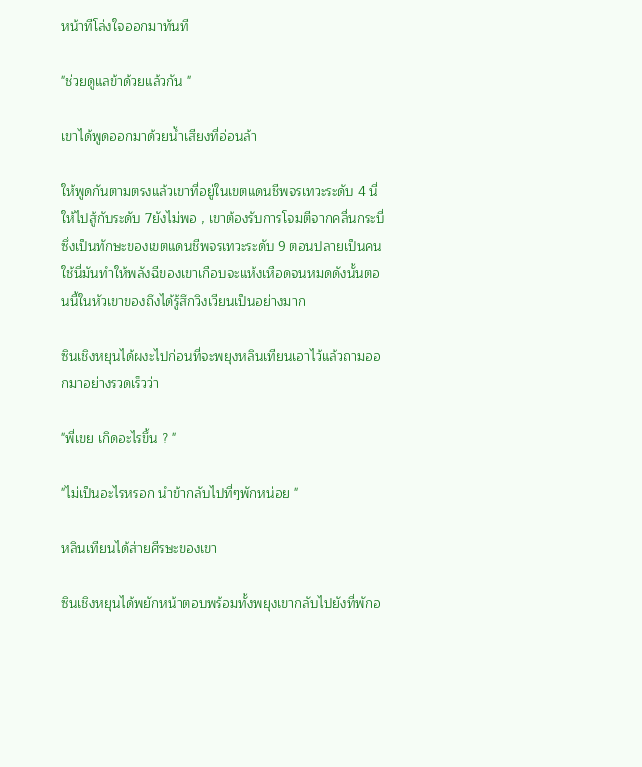หน้าทีโล่งใจออกมาทันที

"ช่วยดูแลข้าด้วยแล้วกัน "

เขาได้พูดออกมาด้วยน้ำเสียงที่อ่อนล้า

ให้พูดกันตามตรงแล้วเขาที่อยู่ในเขตแดนชีพจรเทวะระดับ 4 นี่ให้ไปสู้กับระดับ 7ยังไม่พอ , เขาต้องรับการโจมตีจากคลื่นกระบี่ซึ่งเป็นทักษะของเขตแดนชีพจรเทวะระดับ 9 ตอนปลายเป็นคนใช้นี่มันทำให้พลังฉีของเขาเกือบจะแห้งเหือดจนหมดดังนั้นตอนนี้ในหัวเขาของถึงได้รู้สึกวิงเวียนเป็นอย่างมาก

ซินเชิงหยุนได้ผงะไปก่อนที่จะพยุงหลินเทียนเอาไว้แล้วถามออกมาอย่างรวดเร็วว่า

"พี่เขย เกิดอะไรขึ้น ? "

"ไม่เป็นอะไรหรอก นำข้ากลับไปที่ๆพักหน่อย "

หลินเทียนได้ส่ายศีรษะของเขา

ซินเชิงหยุนได้พยักหน้าตอบพร้อมทั้งพยุงเขากลับไปยังที่พักอ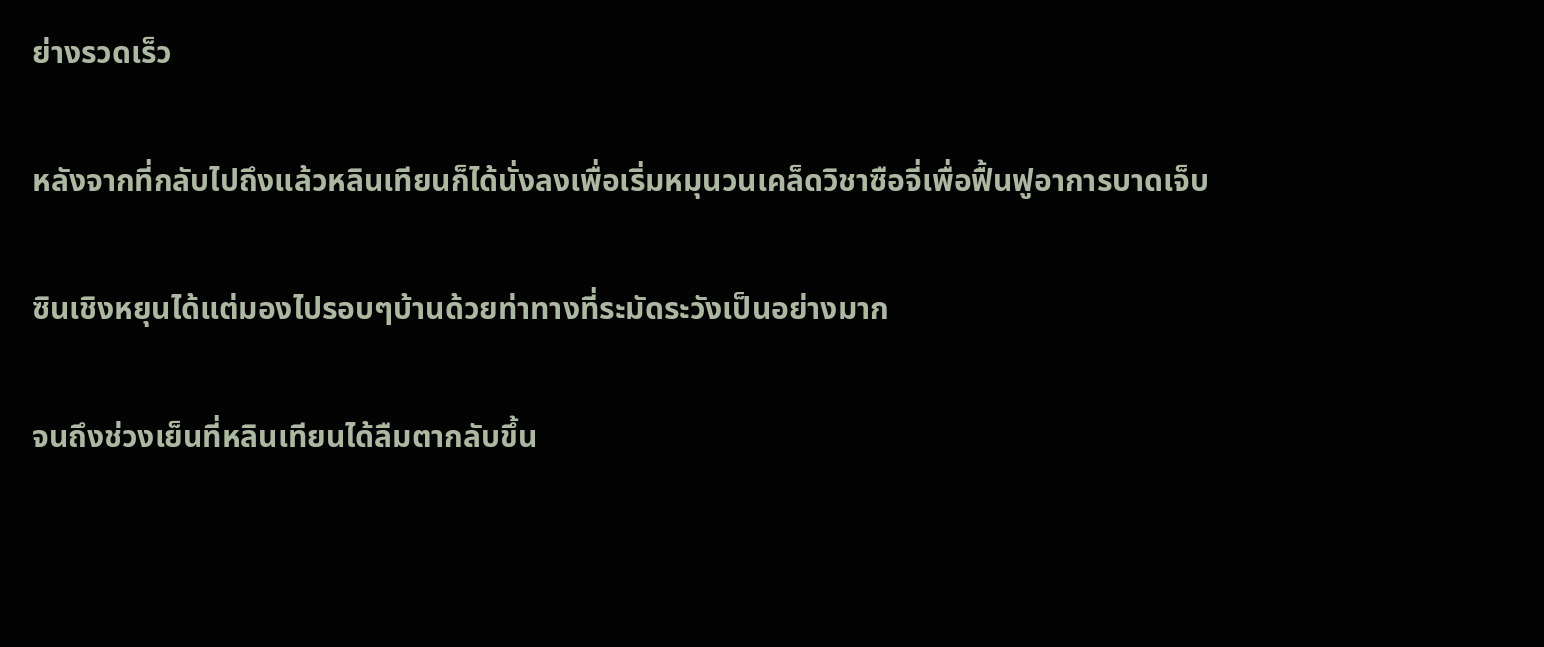ย่างรวดเร็ว

หลังจากที่กลับไปถึงแล้วหลินเทียนก็ได้นั่งลงเพื่อเริ่มหมุนวนเคล็ดวิชาซือจี่เพื่อฟื้นฟูอาการบาดเจ็บ

ซินเชิงหยุนได้แต่มองไปรอบๆบ้านด้วยท่าทางที่ระมัดระวังเป็นอย่างมาก

จนถึงช่วงเย็นที่หลินเทียนได้ลืมตากลับขึ้น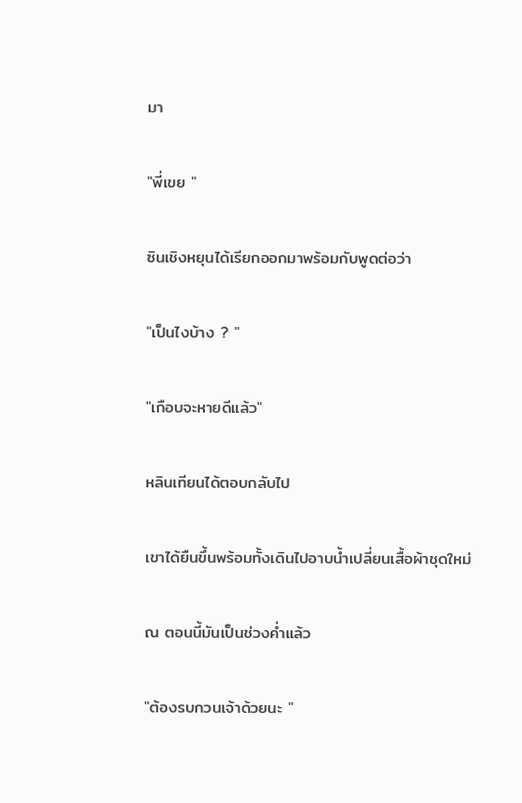มา

"พี่เขย "

ซินเชิงหยุนได้เรียกออกมาพร้อมกับพูดต่อว่า

"เป็นไงบ้าง ? "

"เกือบจะหายดีแล้ว"

หลินเทียนได้ตอบกลับไป

เขาได้ยืนขึ้นพร้อมทั้งเดินไปอาบน้ำเปลี่ยนเสื้อผ้าชุดใหม่

ณ ตอนนี้มันเป็นช่วงค่ำแล้ว

"ต้องรบกวนเจ้าด้วยนะ "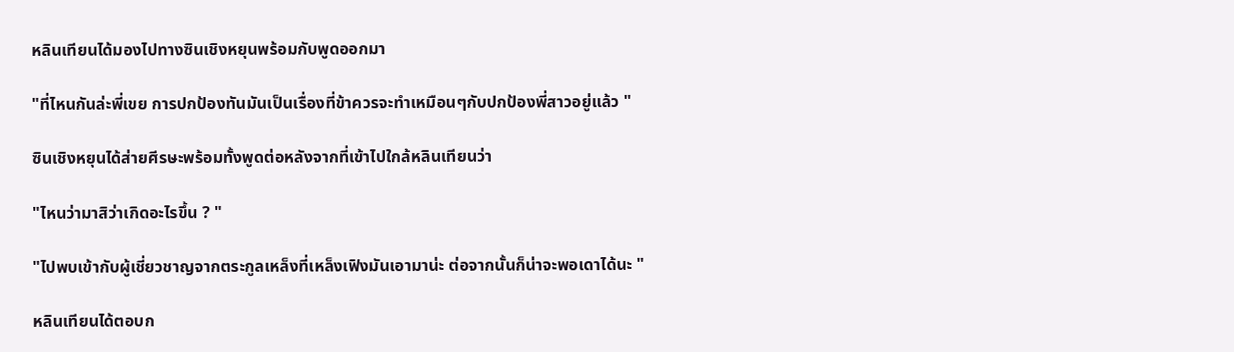หลินเทียนได้มองไปทางซินเชิงหยุนพร้อมกับพูดออกมา

"ที่ไหนกันล่ะพี่เขย การปกป้องทันมันเป็นเรื่องที่ข้าควรจะทำเหมือนๆกับปกป้องพี่สาวอยู่แล้ว "

ซินเชิงหยุนได้ส่ายศีรษะพร้อมทั้งพูดต่อหลังจากที่เข้าไปใกล้หลินเทียนว่า

"ไหนว่ามาสิว่าเกิดอะไรขึ้น ? "

"ไปพบเข้ากับผู้เชี่ยวชาญจากตระกูลเหล็งที่เหล็งเฟิงมันเอามาน่ะ ต่อจากนั้นก็น่าจะพอเดาได้นะ "

หลินเทียนได้ตอบก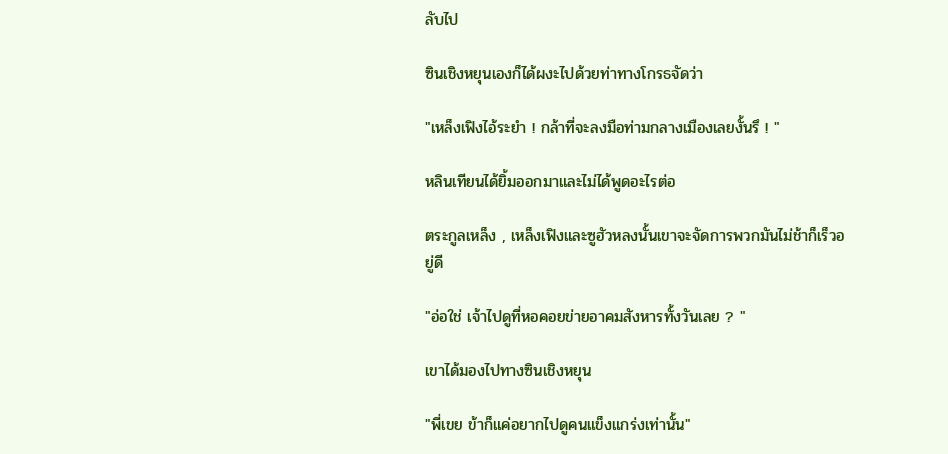ลับไป

ซินเชิงหยุนเองก็ได้ผงะไปด้วยท่าทางโกรธจัดว่า

"เหล็งเฟิงไอ้ระยำ ! กล้าที่จะลงมือท่ามกลางเมืองเลยงั้นรึ ! "

หลินเทียนได้ยิ้มออกมาและไม่ได้พูดอะไรต่อ

ตระกูลเหล็ง , เหล็งเฟิงและซูฮัวหลงนั้นเขาจะจัดการพวกมันไม่ช้าก็เร็วอยู่ดี

"อ่อใช่ เจ้าไปดูที่หอคอยข่ายอาคมสังหารทั้งวันเลย ? "

เขาได้มองไปทางซินเชิงหยุน

"พี่เขย ข้าก็แค่อยากไปดูคนแข็งแกร่งเท่านั้น"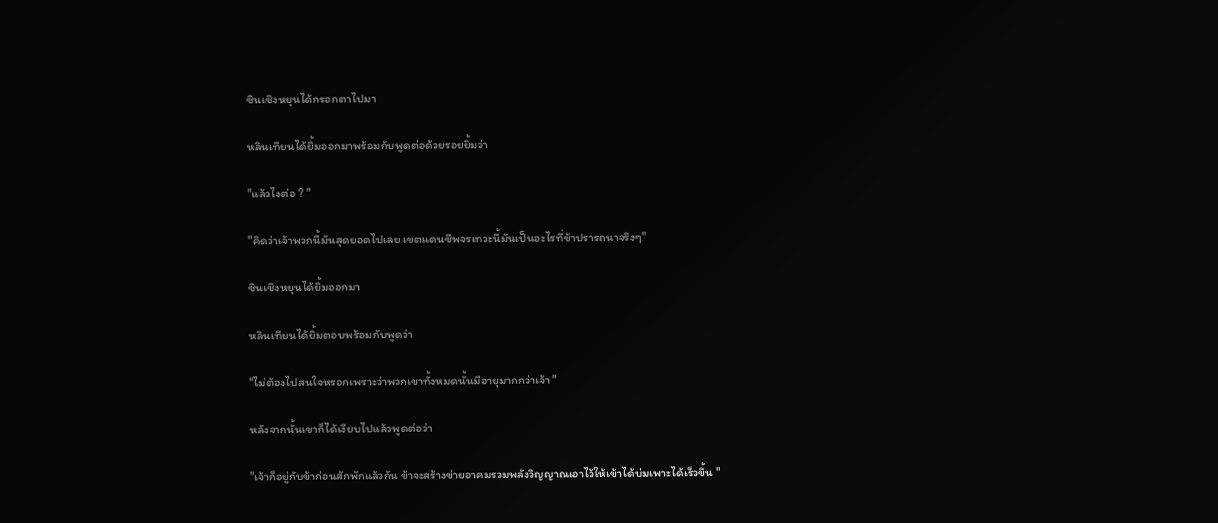ซินเชิงหยุนได้กรอกตาไปมา

หลินเทียนได้ยิ้มออกมาพร้อมกับพูดต่อด้วยรอยยิ้มว่า

"แล้วไงต่อ ? "

"คิดว่าเจ้าพวกนี้มันสุดยอดไปเลย เขตแดนชีพจรเทวะนี้มันเป็นอะไรที่ข้าปรารถนาจริงๆ"

ซินเชิงหยุนได้ยิ้มออกมา

หลินเทียนได้ยิ้มตอบพร้อมกับพูดว่า

"ไม่ต้องไปสนใจหรอกเพราะว่าพวกเขาทั้งหมดนั้นมีอายุมากกว่าเจ้า "

หลังจากนั้นเขาก็ได้เงียบไปแล้วพูดต่อว่า

"เจ้าก็อยู่กับข้าก่อนสักพักแล้วกัน ข้าจะสร้างข่ายอาคมรวมพลังวิญญาณเอาไว้ให้เข้าได้บ่มเพาะได้เร็วขึ้น "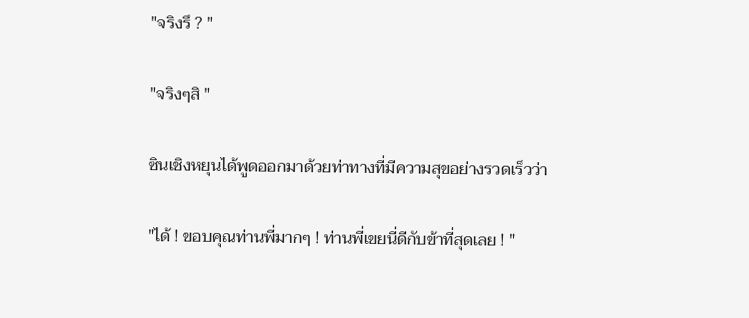"จริงรึ ? "

"จริงๆสิ "

ซินเชิงหยุนได้พูดออกมาด้วยท่าทางที่มีความสุขอย่างรวดเร็วว่า

"ได้ ! ขอบคุณท่านพี่มากๆ ! ท่านพี่เขยนี่ดีกับข้าที่สุดเลย ! "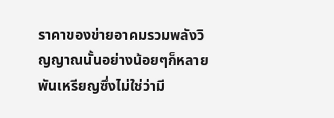ราคาของข่ายอาคมรวมพลังวิญญาณนั้นอย่างน้อยๆก็หลายพันเหรียญซึ่งไม่ใช่ว่ามี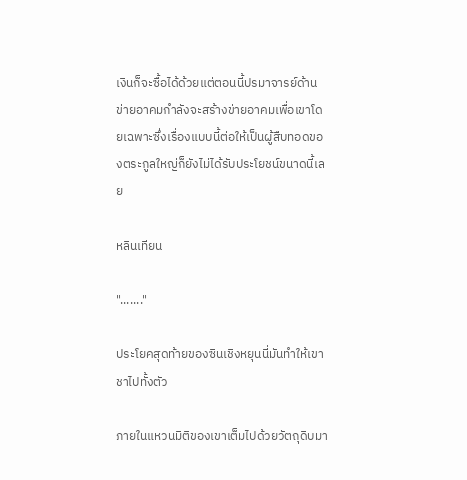เงินก็จะซื้อได้ด้วยแต่ตอนนี้ปรมาจารย์ด้านข่ายอาคมกำลังจะสร้างข่ายอาคมเพื่อเขาโดยเฉพาะซึ่งเรื่องแบบนี้ต่อให้เป็นผู้สืบทอดของตระกูลใหญ่ก็ยังไม่ได้รับประโยชน์ขนาดนี้เลย

หลินเทียน

"......."

ประโยคสุดท้ายของซินเชิงหยุนนี่มันทำให้เขาชาไปทั้งตัว

ภายในแหวนมิติของเขาเต็มไปด้วยวัตถุดิบมา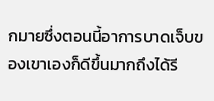กมายซึ่งตอนนี้อาการบาดเจ็บของเขาเองก็ดีขึ้นมากถึงได้รี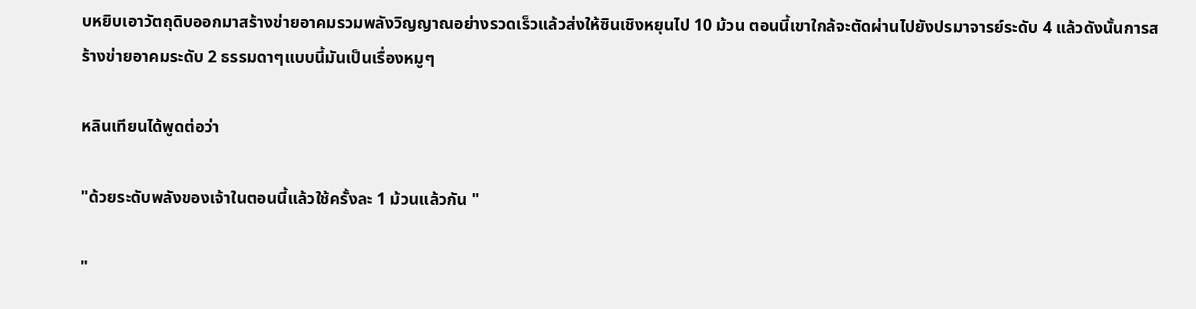บหยิบเอาวัตถุดิบออกมาสร้างข่ายอาคมรวมพลังวิญญาณอย่างรวดเร็วแล้วส่งให้ซินเชิงหยุนไป 10 ม้วน ตอนนี้เขาใกล้จะตัดผ่านไปยังปรมาจารย์ระดับ 4 แล้วดังนั้นการสร้างข่ายอาคมระดับ 2 ธรรมดาๆแบบนี้มันเป็นเรื่องหมูๆ

หลินเทียนได้พูดต่อว่า

"ด้วยระดับพลังของเจ้าในตอนนี้แล้วใช้ครั้งละ 1 ม้วนแล้วกัน "

"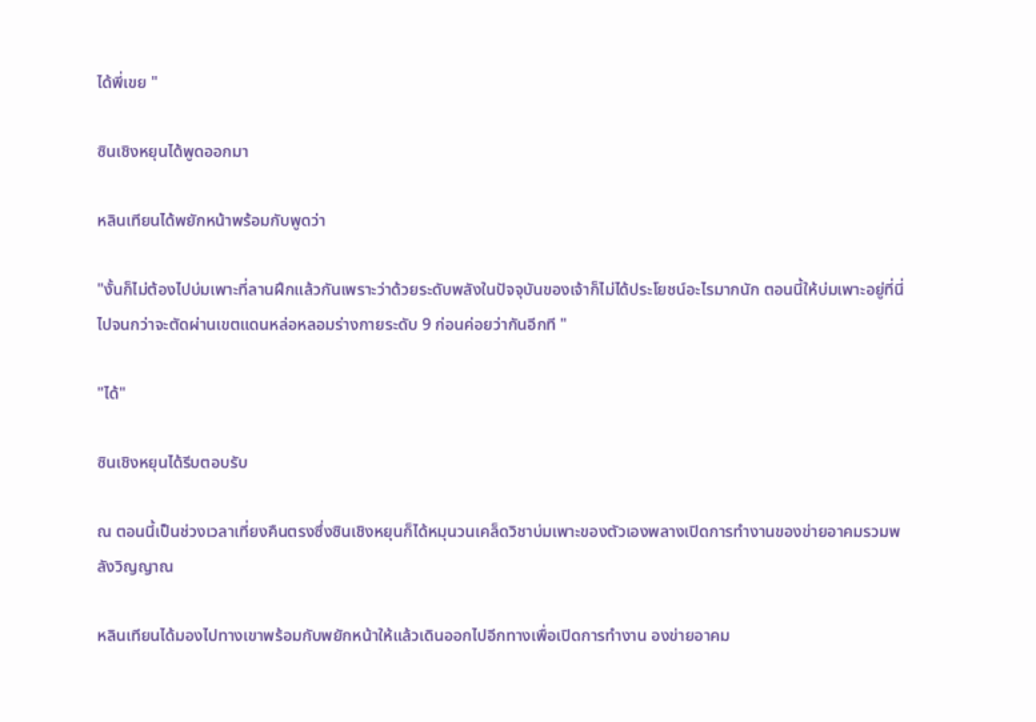ได้พี่เขย "

ซินเชิงหยุนได้พูดออกมา

หลินเทียนได้พยักหน้าพร้อมกับพูดว่า

"งั้นก็ไม่ต้องไปบ่มเพาะที่ลานฝึกแล้วกันเพราะว่าด้วยระดับพลังในปัจจุบันของเจ้าก็ไม่ได้ประโยชน์อะไรมากนัก ตอนนี้ให้บ่มเพาะอยู่ที่นี่ไปจนกว่าจะตัดผ่านเขตแดนหล่อหลอมร่างกายระดับ 9 ก่อนค่อยว่ากันอีกที "

"ได้"

ซินเชิงหยุนได้รีบตอบรับ

ณ ตอนนี้เป็นช่วงเวลาเที่ยงคืนตรงซึ่งซินเชิงหยุนก็ได้หมุนวนเคล็ดวิชาบ่มเพาะของตัวเองพลางเปิดการทำงานของข่ายอาคมรวมพลังวิญญาณ

หลินเทียนได้มองไปทางเขาพร้อมกับพยักหน้าให้แล้วเดินออกไปอีกทางเพื่อเปิดการทำงาน องข่ายอาคม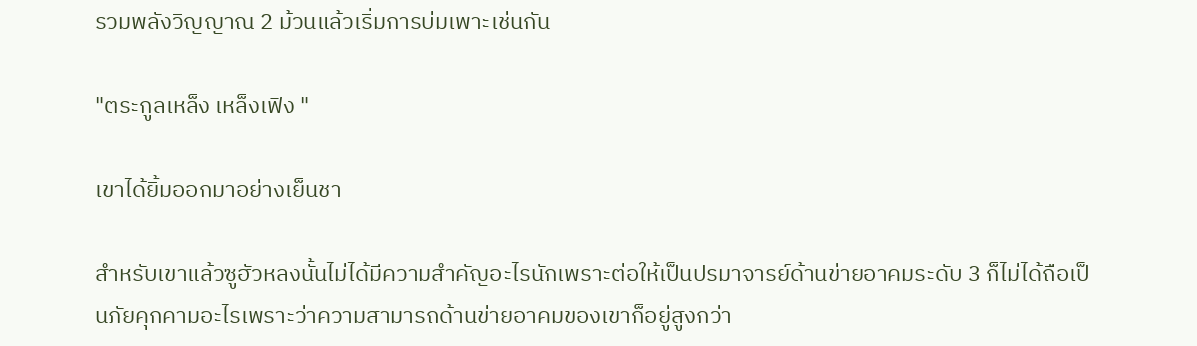รวมพลังวิญญาณ 2 ม้วนแล้วเริ่มการบ่มเพาะเช่นกัน

"ตระกูลเหล็ง เหล็งเฟิง "

เขาได้ยิ้มออกมาอย่างเย็นชา

สำหรับเขาแล้วซูฮัวหลงนั้นไม่ได้มีความสำคัญอะไรนักเพราะต่อให้เป็นปรมาจารย์ด้านข่ายอาคมระดับ 3 ก็ไม่ได้ถือเป็นภัยคุกคามอะไรเพราะว่าความสามารถด้านข่ายอาคมของเขาก็อยู่สูงกว่า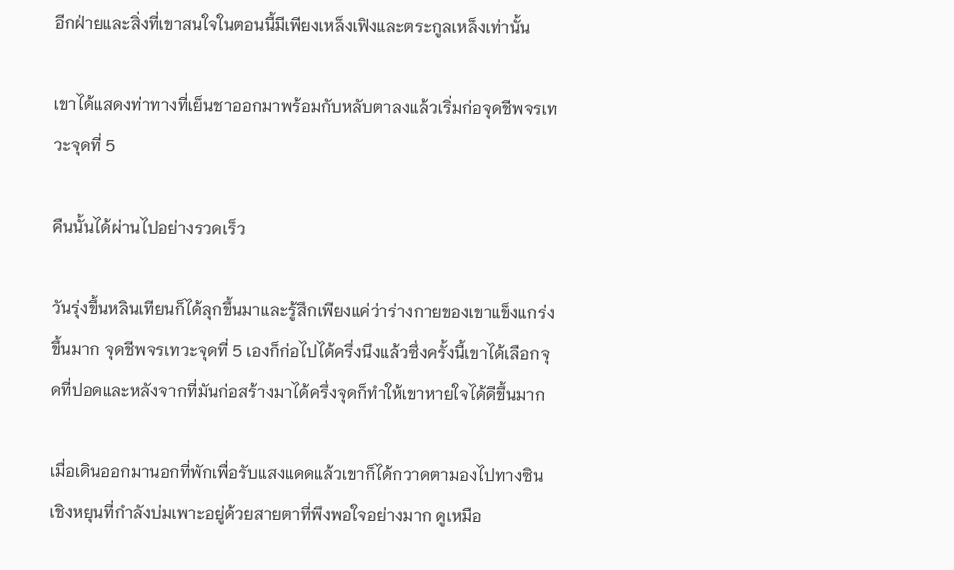อีกฝ่ายและสิ่งที่เขาสนใจในตอนนี้มีเพียงเหล็งเฟิงและตระกูลเหล็งเท่านั้น

เขาได้แสดงท่าทางที่เย็นชาออกมาพร้อมกับหลับตาลงแล้วเริ่มก่อจุดชีพจรเทวะจุดที่ 5

คืนนั้นได้ผ่านไปอย่างรวดเร็ว

วันรุ่งขึ้นหลินเทียนก็ได้ลุกขึ้นมาและรู้สึกเพียงแค่ว่าร่างกายของเขาแข็งแกร่งขึ้นมาก จุดชีพจรเทวะจุดที่ 5 เองก็ก่อไปได้ครึ่งนึงแล้วซึ่งครั้งนี้เขาได้เลือกจุดที่ปอดและหลังจากที่มันก่อสร้างมาได้ครึ่งจุดก็ทำให้เขาหายใจได้ดีขึ้นมาก

เมื่อเดินออกมานอกที่พักเพื่อรับแสงแดดแล้วเขาก็ได้กวาดตามองไปทางซินเชิงหยุนที่กำลังบ่มเพาะอยู่ด้วยสายตาที่พึงพอใจอย่างมาก ดูเหมือ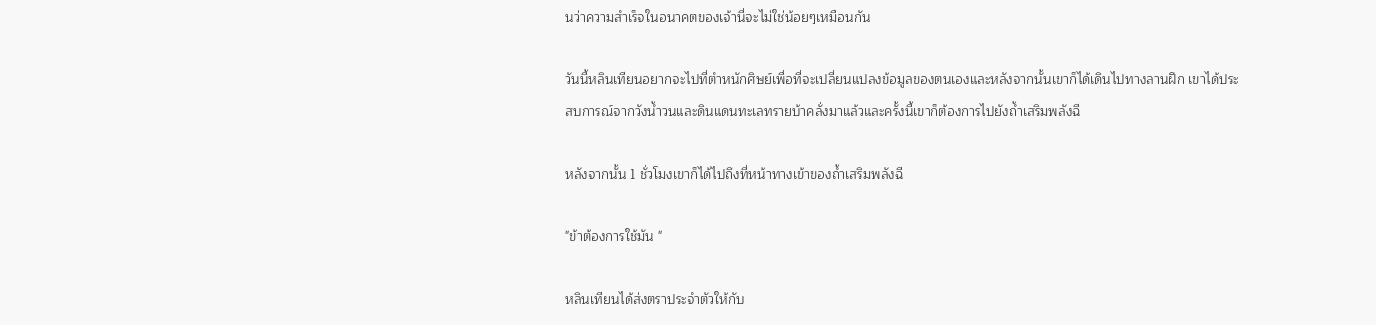นว่าความสำเร็จในอนาคตของเจ้านี่จะไม่ใช่น้อยๆเหมือนกัน

วันนี้หลินเทียนอยากจะไปที่ตำหนักศิษย์เพื่อที่จะเปลี่ยนแปลงข้อมูลของตนเองและหลังจากนั้นเขาก็ได้เดินไปทางลานฝึก เขาได้ประสบการณ์จากวังน้ำวนและดินแดนทะเลทรายบ้าคลั่งมาแล้วและครั้งนี้เขาก็ต้องการไปยังถ้ำเสริมพลังฉี

หลังจากนั้น 1 ชั่วโมงเขาก็ได้ไปถึงที่หน้าทางเข้าของถ้ำเสริมพลังฉี

"ข้าต้องการใช้มัน "

หลินเทียนได้ส่งตราประจำตัวให้กับ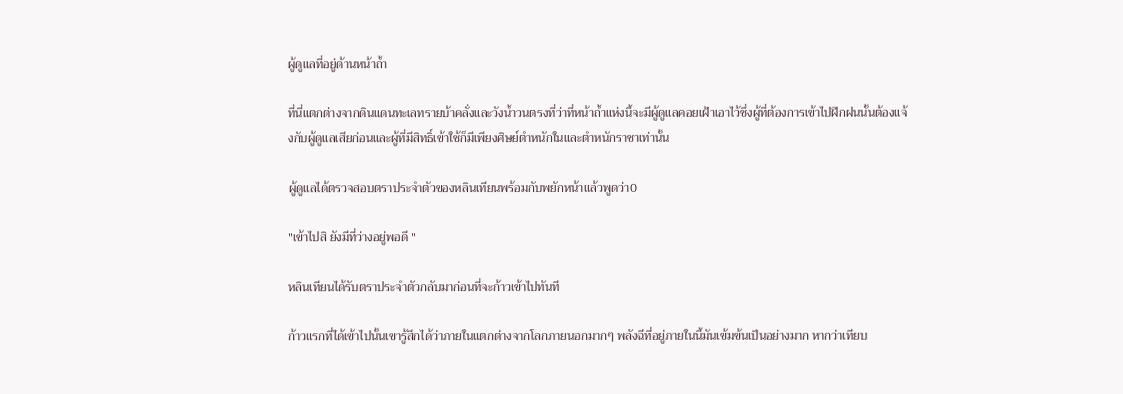ผู้ดูแลที่อยู่ด้านหน้าถ้ำ

ที่นี่แตกต่างจากดินแดนทะเลทรายบ้าคลั่งและวังน้ำวนตรงที่ว่าที่หน้าถ้ำแห่งนี้จะมีผู้ดูแลคอยเฝ้าเอาไว้ซึ่งผู้ที่ต้องการเข้าไปฝึกฝนนั้นต้องแจ้งกับผู้ดูแลเสียก่อนและผู้ที่มีสิทธิ์เข้าใช้ก็มีเพียงศิษย์ตำหนักในและตำหนักราชาเท่านั้น

ผู้ดูแลได้ตรวจสอบตราประจำตัวของหลินเทียนพร้อมกับพยักหน้าแล้วพูดว่า0

"เข้าไปสิ ยังมีที่ว่างอยู่พอดี "

หลินเทียนได้รับตราประจำตัวกลับมาก่อนที่จะก้าวเข้าไปทันที

ก้าวแรกที่ได้เข้าไปนั้นเขารู้สึกได้ว่าภายในแตกต่างจากโลกภายนอกมากๆ พลังฉีที่อยู่ภายในนี้มันเข้มข้นเป็นอย่างมาก หากว่าเทียบ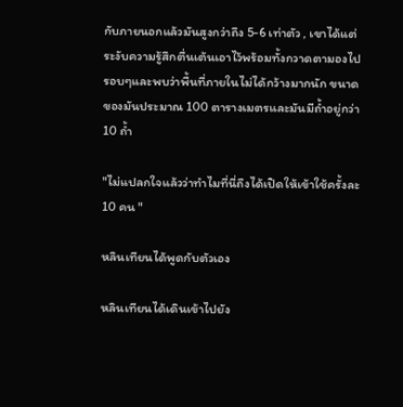กับภายนอกแล้วมันสูงกว่าถึง 5-6 เท่าตัว , เขาได้แต่ระงับความรู้สึกตื่นเต้นเอาไว้พร้อมทั้งกวาดตามองไปรอบๆและพบว่าพื้นที่ภายในไม่ได้กว้างมากนัก ขนาดของมันประมาณ 100 ตารางเมตรและมันมีถ้ำอยู่กว่า 10 ถ้ำ

"ไม่แปลกใจแล้วว่าทำไมที่นี่ถึงได้เปิดให้เข้าใช้ครั้งละ 10 คน "

หลินเทียนได้พูดกับตัวเอง

หลินเทียนได้เดินเข้าไปยัง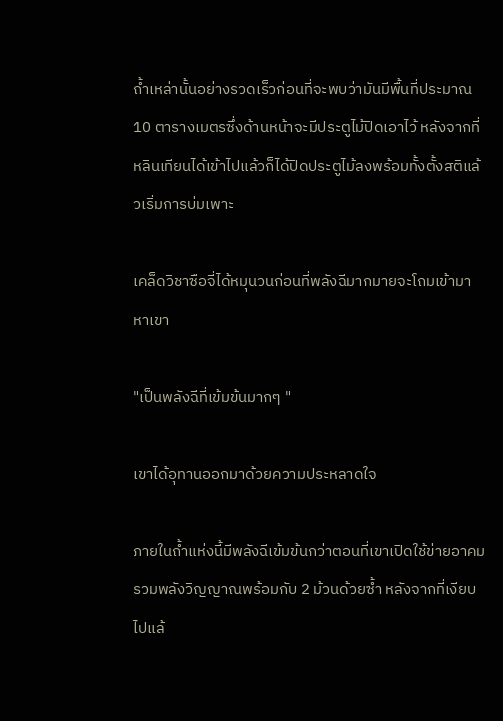ถ้ำเหล่านั้นอย่างรวดเร็วก่อนที่จะพบว่ามันมีพื้นที่ประมาณ 10 ตารางเมตรซึ่งด้านหน้าจะมีประตูไม้ปิดเอาไว้ หลังจากที่หลินเทียนได้เข้าไปแล้วก็ได้ปิดประตูไม้ลงพร้อมทั้งตั้งสติแล้วเริ่มการบ่มเพาะ

เคล็ดวิชาซือจี่ได้หมุนวนก่อนที่พลังฉีมากมายจะโถมเข้ามาหาเขา

"เป็นพลังฉีที่เข้มข้นมากๆ "

เขาได้อุทานออกมาด้วยความประหลาดใจ

ภายในถ้ำแห่งนี้มีพลังฉีเข้มข้นกว่าตอนที่เขาเปิดใช้ข่ายอาคมรวมพลังวิญญาณพร้อมกับ 2 ม้วนด้วยซ้ำ หลังจากที่เงียบไปแล้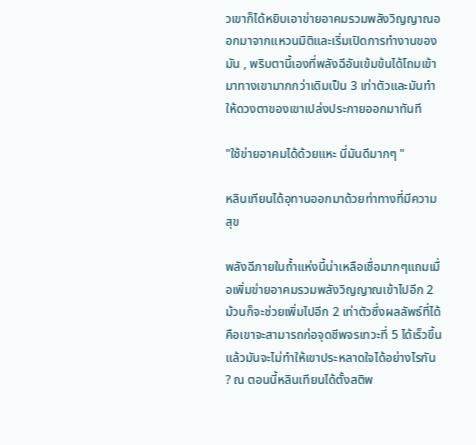วเขาก็ได้หยิบเอาข่ายอาคมรวมพลังวิญญาณออกมาจากแหวนมิติและเริ่มเปิดการทำงานของมัน , พริบตานี้เองที่พลังฉีอันเข้มข้นได้โถมเข้ามาทางเขามากกว่าเดิมเป็น 3 เท่าตัวและมันทำให้ดวงตาของเขาเปล่งประกายออกมาทันที

"ใช้ข่ายอาคมได้ด้วยแหะ นี่มันดีมากๆ "

หลินเทียนได้อุทานออกมาด้วยท่าทางที่มีความสุข

พลังฉีภายในถ้ำแห่งนี้น่าเหลือเชื่อมากๆแถมเมื่อเพิ่มข่ายอาคมรวมพลังวิญญาณเข้าไปอีก 2 ม้วนก็จะช่วยเพิ่มไปอีก 2 เท่าตัวซึ่งผลลัพธ์ที่ได้คือเขาจะสามารถก่อจุดชีพจรเทวะที่ 5 ได้เร็วขึ้นแล้วมันจะไม่ทำให้เขาประหลาดใจได้อย่างไรกัน ? ณ ตอนนี้หลินเทียนได้ตั้งสติพ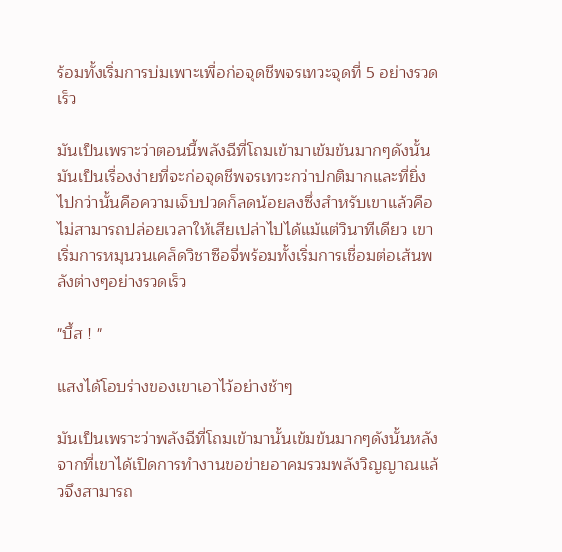ร้อมทั้งเริ่มการบ่มเพาะเพื่อก่อจุดชีพจรเทวะจุดที่ 5 อย่างรวดเร็ว

มันเป็นเพราะว่าตอนนี้พลังฉีที่โถมเข้ามาเข้มข้นมากๆดังนั้นมันเป็นเรื่องง่ายที่จะก่อจุดชีพจรเทวะกว่าปกติมากและที่ยิ่งไปกว่านั้นคือความเจ็บปวดก็ลดน้อยลงซึ่งสำหรับเขาแล้วคือไม่สามารถปล่อยเวลาให้เสียเปล่าไปได้แม้แต่วินาทีเดียว เขาเริ่มการหมุนวนเคล็ดวิชาซือจี่พร้อมทั้งเริ่มการเชื่อมต่อเส้นพลังต่างๆอย่างรวดเร็ว

"บึ้ส ! "

แสงได้โอบร่างของเขาเอาไว้อย่างช้าๆ

มันเป็นเพราะว่าพลังฉีที่โถมเข้ามานั้นเข้มข้นมากๆดังนั้นหลังจากที่เขาได้เปิดการทำงานขอข่ายอาคมรวมพลังวิญญาณแล้วจึงสามารถ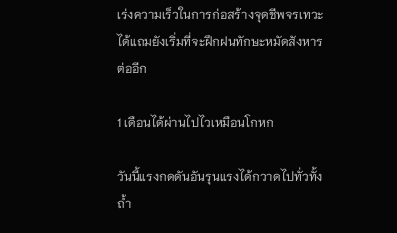เร่งความเร็วในการก่อสร้างจุดชีพจรเทวะได้แถมยังเริ่มที่จะฝึกฝนทักษะหมัดสังหารต่ออีก

1 เดือนได้ผ่านไปไวเหมือนโกหก

วันนี้แรงกดดันอันรุนแรงได้กวาดไปทั่วทั้งถ้ำ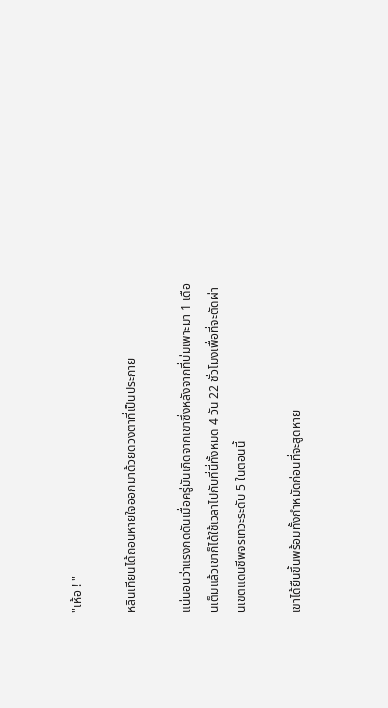"เห้อ ! "

หลินเทียนได้ถอนหายใจออกมาด้วยดวงตาที่เป็นประกาย

แน่นอนว่าแรงกดดันเมื่อครู่มันเกิดจากเขาซึ่งหลังจากที่บ่มเพาะมา 1 เดือนเต็มแล้วเขาก็ได้ใช้เวลาไปกับที่นี่ทั้งหมด 4 วัน 22 ชั่วโมงเพื่อที่จะตัดผ่านเขตแดนชีพจรเทวะระดับ 5 ในตอนนี้

เขาได้ยืนขึ้นพร้อมทั้งกำหมัดก่อนที่จะสูดหาย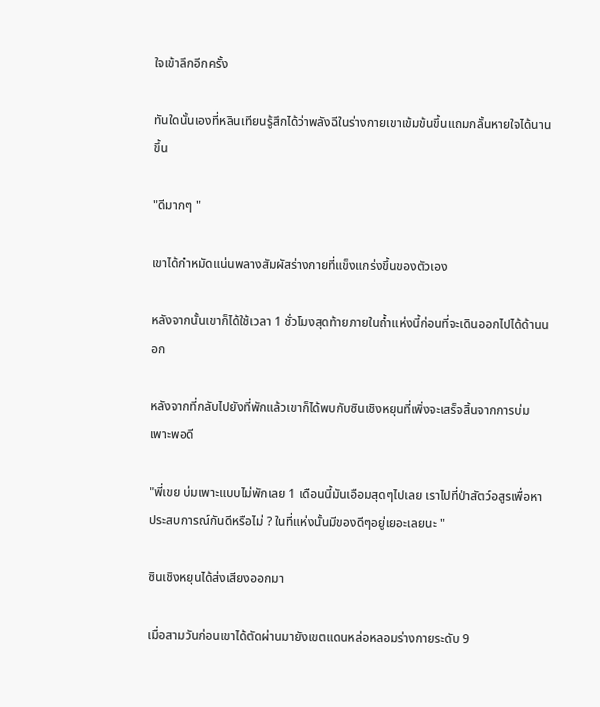ใจเข้าลึกอีกครั้ง

ทันใดนั้นเองที่หลินเทียนรู้สึกได้ว่าพลังฉีในร่างกายเขาเข้มข้นขึ้นแถมกลั้นหายใจได้นานขึ้น

"ดีมากๆ "

เขาได้กำหมัดแน่นพลางสัมผัสร่างกายที่แข็งแกร่งขึ้นของตัวเอง

หลังจากนั้นเขาก็ได้ใช้เวลา 1 ชั่วโมงสุดท้ายภายในถ้ำแห่งนี้ก่อนที่จะเดินออกไปได้ด้านนอก

หลังจากที่กลับไปยังที่พักแล้วเขาก็ได้พบกับซินเชิงหยุนที่เพิ่งจะเสร็จสิ้นจากการบ่มเพาะพอดี

"พี่เขย บ่มเพาะแบบไม่พักเลย 1 เดือนนี้มันเอือมสุดๆไปเลย เราไปที่ป่าสัตว์อสูรเพื่อหาประสบการณ์กันดีหรือไม่ ? ในที่แห่งนั้นมีของดีๆอยู่เยอะเลยนะ "

ซินเชิงหยุนได้ส่งเสียงออกมา

เมื่อสามวันก่อนเขาได้ตัดผ่านมายังเขตแดนหล่อหลอมร่างกายระดับ 9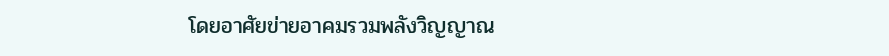โดยอาศัยข่ายอาคมรวมพลังวิญญาณ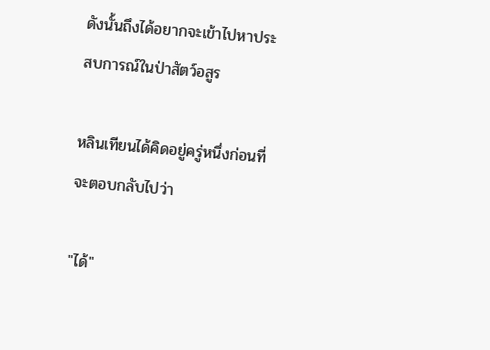ดังนั้นถึงได้อยากจะเข้าไปหาประสบการณ์ในป่าสัตว์อสูร

หลินเทียนได้คิดอยู่ครู่หนึ่งก่อนที่จะตอบกลับไปว่า

"ได้"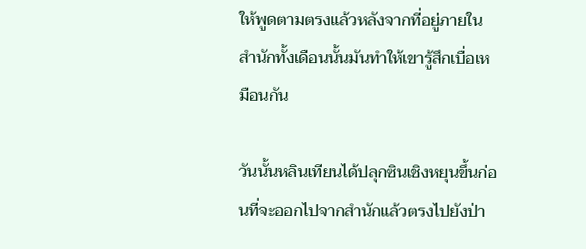ให้พูดตามตรงแล้วหลังจากที่อยู่ภายในสำนักทั้งเดือนนั้นมันทำให้เขารู้สึกเบื่อเหมือนกัน

วันนั้นหลินเทียนได้ปลุกซินเชิงหยุนขึ้นก่อนที่จะออกไปจากสำนักแล้วตรงไปยังป่า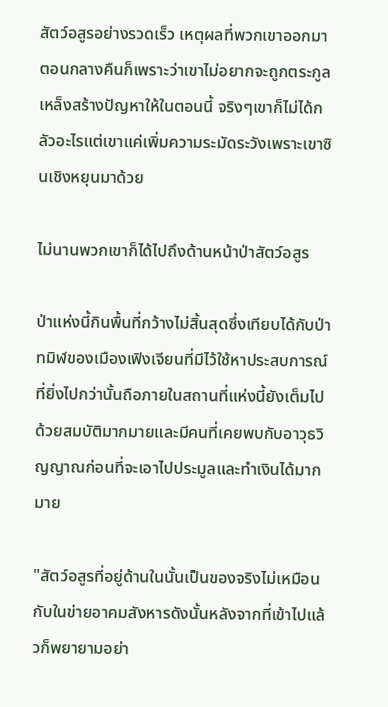สัตว์อสูรอย่างรวดเร็ว เหตุผลที่พวกเขาออกมาตอนกลางคืนก็เพราะว่าเขาไม่อยากจะถูกตระกูลเหล็งสร้างปัญหาให้ในตอนนี้ จริงๆเขาก็ไม่ได้กลัวอะไรแต่เขาแค่เพิ่มความระมัดระวังเพราะเขาซินเชิงหยุนมาด้วย

ไม่นานพวกเขาก็ได้ไปถึงด้านหน้าป่าสัตว์อสูร

ป่าแห่งนี้กินพื้นที่กว้างไม่สิ้นสุดซึ่งเทียบได้กับป่าทมิฬของเมืองเฟิงเจียนที่มีไว้ใช้หาประสบการณ์ ที่ยิ่งไปกว่านั้นถือภายในสถานที่แห่งนี้ยังเต็มไปด้วยสมบัติมากมายและมีคนที่เคยพบกับอาวุธวิญญาณก่อนที่จะเอาไปประมูลและทำเงินได้มากมาย

"สัตว์อสูรที่อยู่ด้านในนั้นเป็นของจริงไม่เหมือนกับในข่ายอาคมสังหารดังนั้นหลังจากที่เข้าไปแล้วก็พยายามอย่า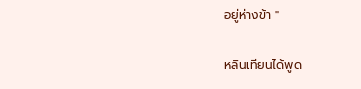อยู่ห่างข้า "

หลินเทียนได้พูด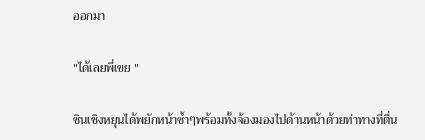ออกมา

"ได้เลยพี่เขย "

ซินเชิงหยุนได้พยักหน้าซ้ำๆพร้อมทั้งจ้องมองไปด้านหน้าด้วยท่าทางที่ตื่น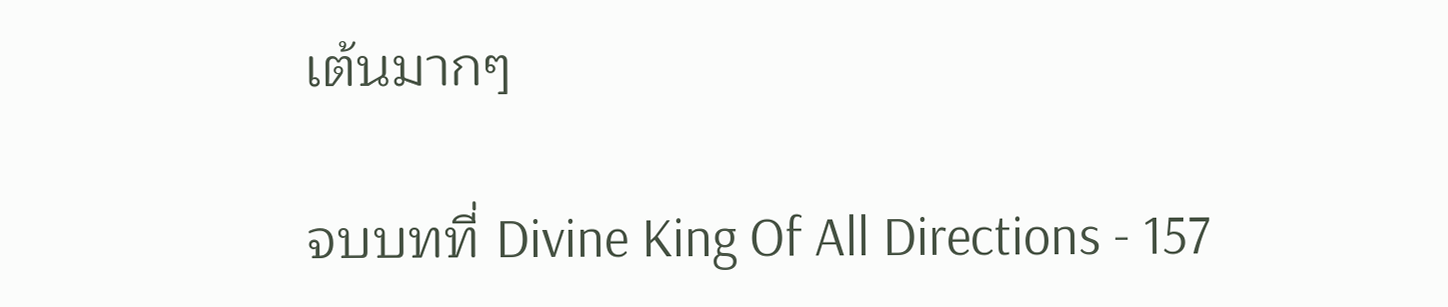เต้นมากๆ

จบบทที่ Divine King Of All Directions - 157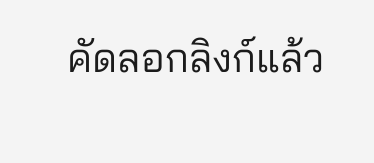คัดลอกลิงก์แล้ว